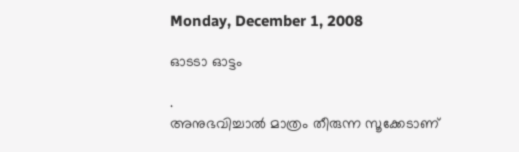Monday, December 1, 2008

ഓടടാ ഓട്ടം

.
അനുഭവിച്ചാല്‍ മാത്രം തീരുന്ന സൂക്കേടാണ്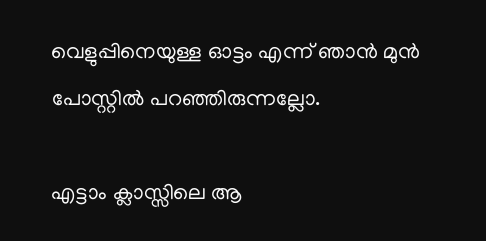വെളുപ്പിനെയുള്ള ഓട്ടം എന്ന് ഞാന്‍ മുന്‍ പോസ്റ്റില്‍ പറഞ്ഞിരുന്നല്ലോ.

എട്ടാം ക്ലാസ്സിലെ ആ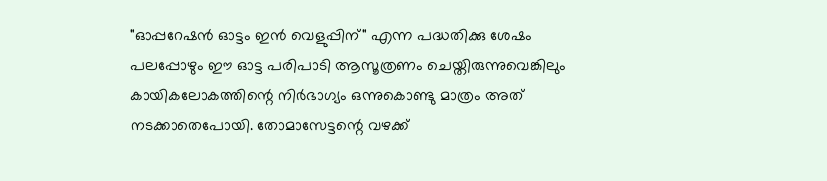"ഓപ്പറേഷന്‍ ഓട്ടം ഇന്‍ വെളുപ്പിന്" എന്ന പദ്ധതിക്കു ശേഷം പലപ്പോഴും ഈ ഓട്ട പരിപാടി ആസൂത്രണം ചെയ്തിരുന്നുവെങ്കിലും കായികലോകത്തിന്റെ നിര്‍ഭാഗ്യം ഒന്നുകൊണ്ടു മാത്രം അത് നടക്കാതെപോയി. തോമാസേട്ടന്റെ വഴക്ക്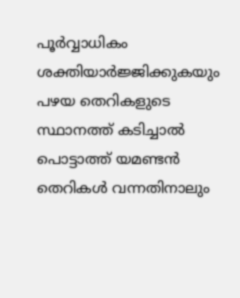പൂര്‍വ്വാധികം ശക്തിയാര്‍ജ്ജിക്കുകയും പഴയ തെറികളുടെ സ്ഥാനത്ത് കടിച്ചാല്‍ പൊട്ടാത്ത് യമണ്ടന്‍ തെറികള്‍ വന്നതിനാലും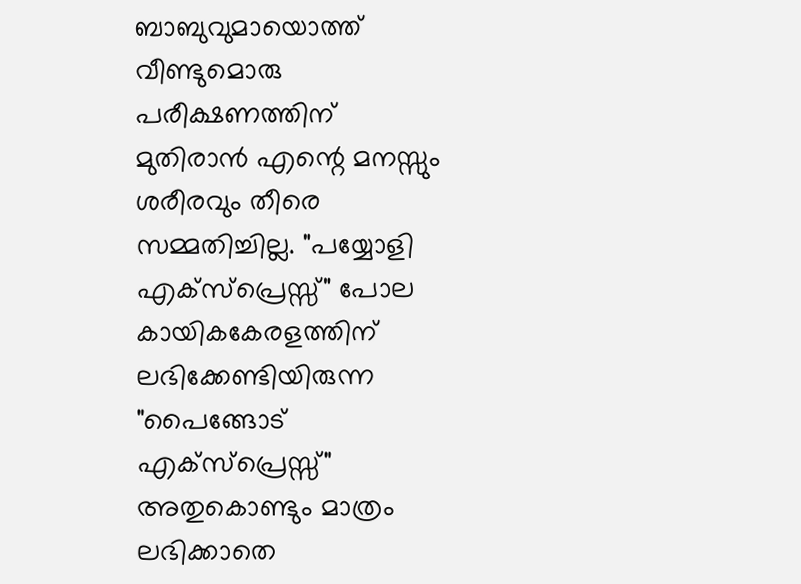ബാബുവുമായൊത്ത് വീണ്ടുമൊരു പരീക്ഷണത്തിന് മുതിരാന്‍ എന്റെ മനസ്സും ശരീരവും തീരെ സമ്മതിച്ചില്ല. "പയ്യോളി എക്സ്പ്രെസ്സ്" പോല കായികകേരളത്തിന് ലഭിക്കേണ്ടിയിരുന്ന "പൈങ്ങോട് എക്സ്പ്രെസ്സ്" അതുകൊണ്ടും മാത്രം ലഭിക്കാതെ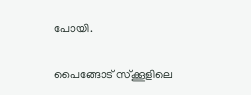പോയി.

പൈങ്ങോട് സ്ക്കൂളിലെ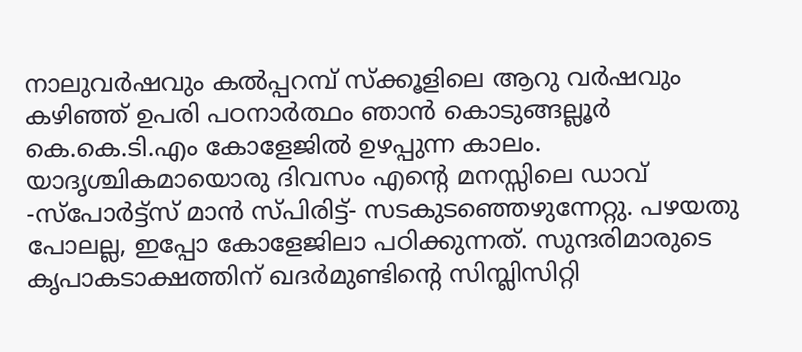നാലുവര്‍ഷവും കല്‍പ്പറമ്പ് സ്ക്കൂളിലെ ആറു വര്‍ഷവും കഴിഞ്ഞ് ഉപരി പഠനാര്‍ത്ഥം ഞാന്‍ കൊടുങ്ങല്ലൂര്‍ കെ.കെ.ടി.എം കോളേജില്‍ ഉഴപ്പുന്ന കാലം. യാദൃശ്ചികമായൊരു ദിവസം എന്റെ മനസ്സിലെ ഡാവ് -സ്പോര്‍ട്ട്സ് മാന്‍ സ്പിരിട്ട്- സടകുടഞ്ഞെഴുന്നേറ്റു. പഴയതു പോലല്ല, ഇപ്പോ കോളേജിലാ പഠിക്കുന്നത്. സുന്ദരിമാരുടെ കൃപാകടാക്ഷത്തിന് ഖദര്‍മുണ്ടിന്റെ സിമ്പ്ലിസിറ്റി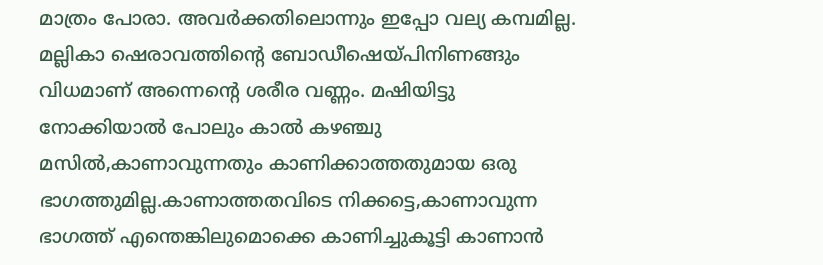മാത്രം പോരാ. അവര്‍ക്കതിലൊന്നും ഇപ്പോ വല്യ കമ്പമില്ല. മല്ലികാ ഷെരാവത്തിന്റെ ബോഡീഷെയ്പിനിണങ്ങും വിധമാണ് അന്നെന്റെ ശരീര വണ്ണം. മഷിയിട്ടു നോക്കിയാല്‍ പോലും കാല്‍ കഴഞ്ചു മസില്‍,കാണാവുന്നതും കാണിക്കാത്തതുമായ ഒരു ഭാഗത്തുമില്ല.കാണാത്തതവിടെ നിക്കട്ടെ,കാണാവുന്ന ഭാഗത്ത് എന്തെങ്കിലുമൊക്കെ കാണിച്ചുകൂട്ടി കാണാന്‍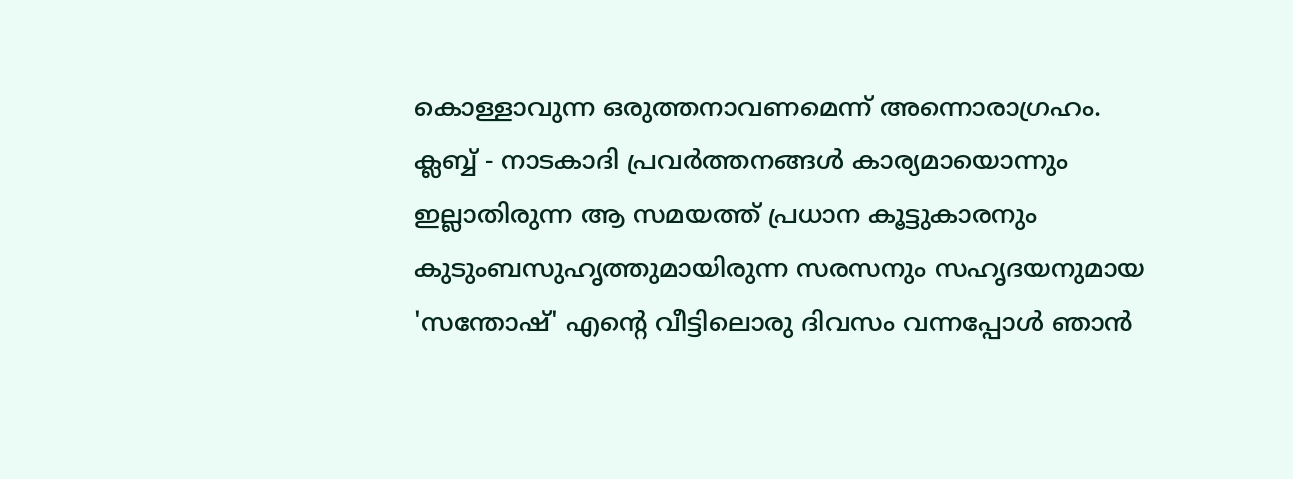കൊള്ളാവുന്ന ഒരുത്തനാവണമെന്ന് അന്നൊരാഗ്രഹം. ക്ലബ്ബ് - നാടകാദി പ്രവര്‍ത്തനങ്ങള്‍ കാര്യമായൊന്നും ഇല്ലാതിരുന്ന ആ സമയത്ത് പ്രധാന കൂട്ടുകാരനും കുടുംബസുഹൃത്തുമായിരുന്ന സരസനും സഹൃദയനുമായ 'സന്തോഷ്' എന്റെ വീട്ടിലൊരു ദിവസം വന്നപ്പോള്‍ ഞാന്‍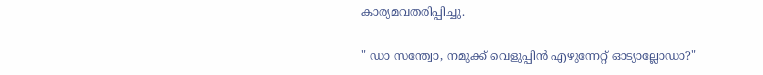കാര്യമവതരിപ്പിച്ചു.

" ഡാ സന്ത്വോ, നമുക്ക് വെളുപ്പിന്‍ എഴുന്നേറ്റ് ഓട്യാല്ലോഡാ?"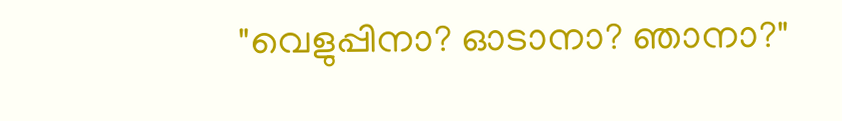"വെളുപ്പിനാ? ഓടാനാ? ഞാനാ?"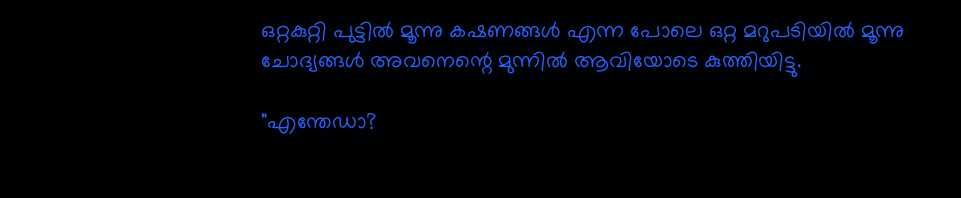ഒറ്റകുറ്റി പുട്ടില്‍ മൂന്നു കഷണങ്ങള്‍ എന്ന പോലെ ഒറ്റ മറുപടിയില്‍ മൂന്നു ചോദ്യങ്ങള്‍ അവനെന്റെ മുന്നില്‍ ആവിയോടെ കുത്തിയിട്ടു.

"എന്തേഡാ?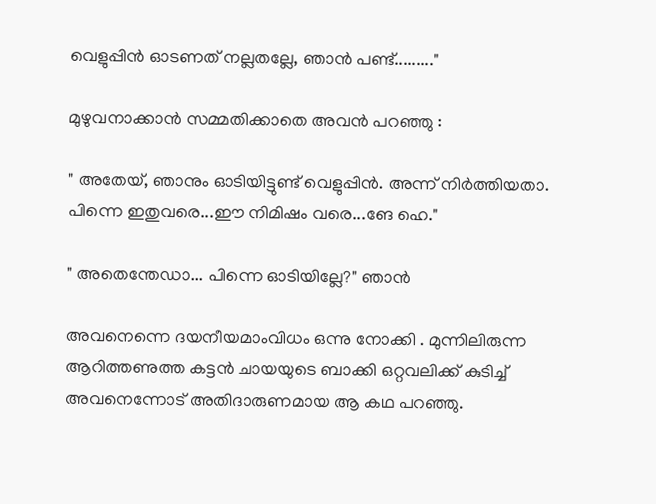വെളുപ്പിന്‍ ഓടണത് നല്ലതല്ലേ, ഞാന്‍ പണ്ട്........."

മുഴുവനാക്കാന്‍ സമ്മതിക്കാതെ അവന്‍ പറഞ്ഞു :

" അതേയ്, ഞാനും ഓടിയിട്ടുണ്ട് വെളുപ്പിന്‍. അന്ന് നിര്‍ത്തിയതാ. പിന്നെ ഇതുവരെ...ഈ നിമിഷം വരെ...ങേ ഹെ."

" അതെന്തേഡാ... പിന്നെ ഓടിയില്ലേ?" ഞാന്‍

അവനെന്നെ ദയനീയമാംവിധം ഒന്നു നോക്കി . മുന്നിലിരുന്ന ആറിത്തണുത്ത കട്ടന്‍ ചായയുടെ ബാക്കി ഒറ്റവലിക്ക് കുടിച്ച് അവനെന്നോട് അതിദാരുണമായ ആ കഥ പറഞ്ഞു.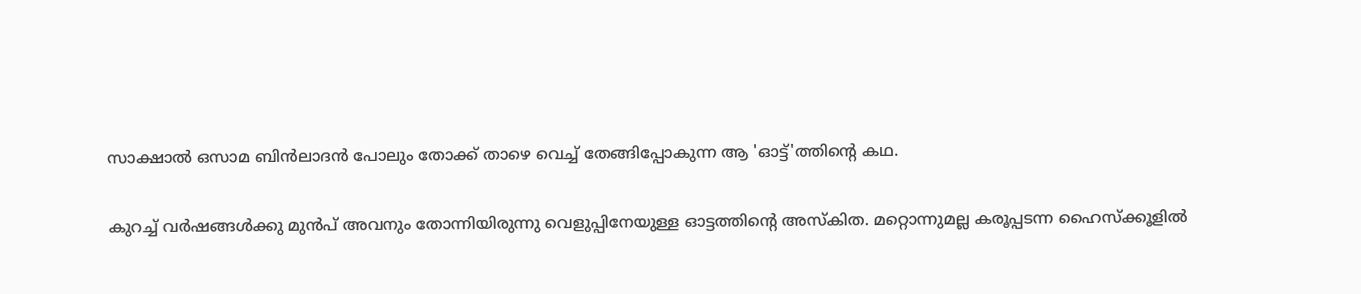സാക്ഷാല്‍ ഒസാമ ബിന്‍ലാദന്‍ പോലും തോക്ക് താഴെ വെച്ച് തേങ്ങിപ്പോകുന്ന ആ 'ഓട്ട്'ത്തിന്റെ കഥ.

കുറച്ച് വര്‍ഷങ്ങള്‍ക്കു മുന്‍പ് അവനും തോന്നിയിരുന്നു വെളുപ്പിനേയുള്ള ഓട്ടത്തിന്റെ അസ്കിത. മറ്റൊന്നുമല്ല കരൂപ്പടന്ന ഹൈസ്ക്കൂളില്‍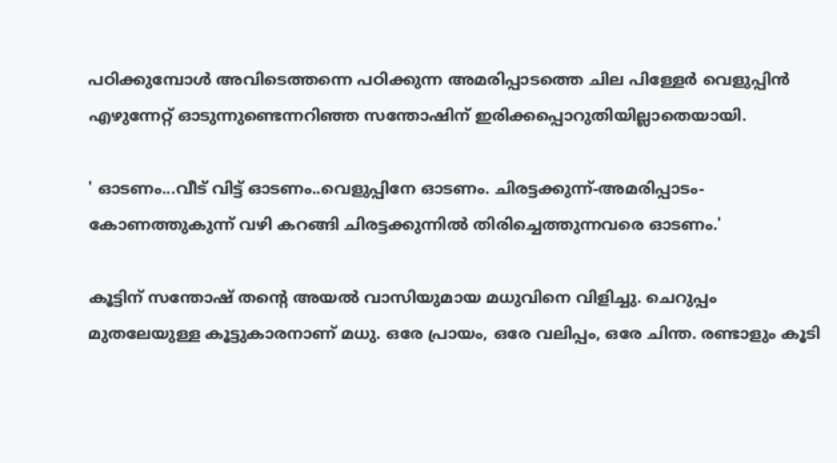പഠിക്കുമ്പോള്‍ അവിടെത്തന്നെ പഠിക്കുന്ന അമരിപ്പാടത്തെ ചില പിള്ളേര്‍ വെളുപ്പിന്‍ എഴുന്നേറ്റ് ഓടുന്നുണ്ടെന്നറിഞ്ഞ സന്തോഷിന് ഇരിക്കപ്പൊറുതിയില്ലാതെയായി.

' ഓടണം...വീട് വിട്ട് ഓടണം..വെളുപ്പിനേ ഓടണം. ചിരട്ടക്കുന്ന്-അമരിപ്പാടം-കോണത്തുകുന്ന് വഴി കറങ്ങി ചിരട്ടക്കുന്നില്‍ തിരിച്ചെത്തുന്നവരെ ഓടണം.'

കൂട്ടിന് സന്തോഷ് തന്റെ അയല്‍ വാസിയുമായ മധുവിനെ വിളിച്ചു. ചെറുപ്പം മുതലേയുള്ള കൂട്ടുകാരനാണ് മധു. ഒരേ പ്രായം, ഒരേ വലിപ്പം, ഒരേ ചിന്ത. രണ്ടാളും കൂടി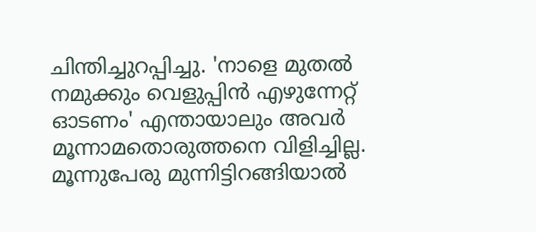ചിന്തിച്ചുറപ്പിച്ചു. 'നാളെ മുതല്‍ നമുക്കും വെളുപ്പിന്‍ എഴുന്നേറ്റ് ഓടണം' എന്തായാലും അവര്‍ മൂന്നാമതൊരുത്തനെ വിളിച്ചില്ല. മൂന്നുപേരു മുന്നിട്ടിറങ്ങിയാല്‍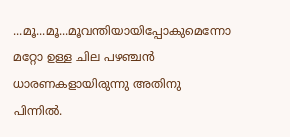...മൂ...മൂ...മൂവന്തിയായിപ്പോകുമെന്നോ മറ്റോ ഉള്ള ചില പഴഞ്ചന്‍ ധാരണകളായിരുന്നു അതിനു പിന്നില്‍.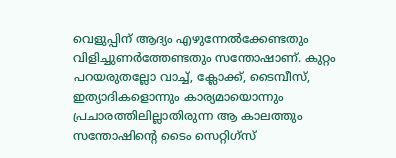വെളുപ്പിന് ആദ്യം എഴുന്നേല്‍ക്കേണ്ടതും വിളിച്ചുണര്‍ത്തേണ്ടതും സന്തോഷാണ്. കുറ്റം പറയരുതല്ലോ വാച്ച്, ക്ലോക്ക്, ടൈമ്പീസ്, ഇത്യാദികളൊന്നും കാര്യമായൊന്നും പ്രചാരത്തിലില്ലാതിരുന്ന ആ കാലത്തും സന്തോഷിന്റെ ടൈം സെറ്റിഗ്സ്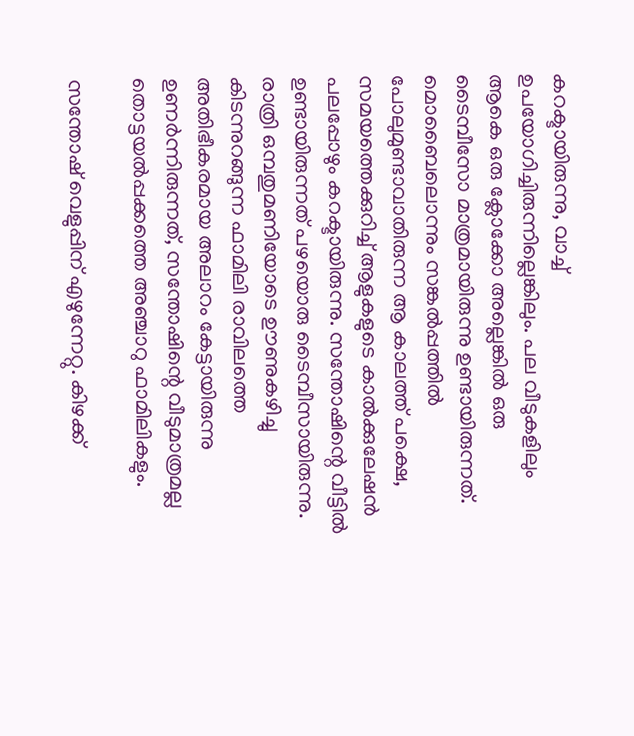കറക്ടായിരുന്നു, വാച്ച് ഉപയോഗിച്ചിരുന്നില്ലെങ്കിലും. പല വീടുകളിലും ആകെ ഒരു ക്ലോക്കോ അല്ലെങ്കില്‍ ഒരു ടൈമ്പീസോ മാത്രമായിരുന്നു ഉണ്ടായിരുന്നത്. മൊബൈലൊന്നും സങ്കല്‍പ്പത്തില്‍ പോലുമുണ്ടാവാതിരുന്ന ആ കാലത്ത് പക്ഷെ, സമയത്തെക്കുറിച്ച് ആളുകളുടെ കാല്‍ക്കുലേഷന്‍ പലപ്പോഴും കറക്ടായിരുന്നു. സന്തോഷിന്റെ വീട്ടില്‍ ഉണ്ടായിരുന്നത് പഴയൊരു ടൈമ്പീസായിരുന്നു. രാത്രി ഒമ്പതുമണിയോടെ ഊണുകഴിച്ചു കിടന്നുറങ്ങുന്ന ഫാമിലി രാവിലത്തെ അതിഭീകരമായ അലാറം കേട്ടായിരുന്നു ഉണര്‍ന്നിരുന്നത്, സന്തോഷിന്റെ വീടുമാത്രമല്ല തൊട്ടയല്‍പ്പക്കത്തെ അഞ്ചാറു ഫാമിലികളും.

സന്തോഷ് വെളുപ്പിന് എഴുന്നേറ്റു. കിഴക്ക്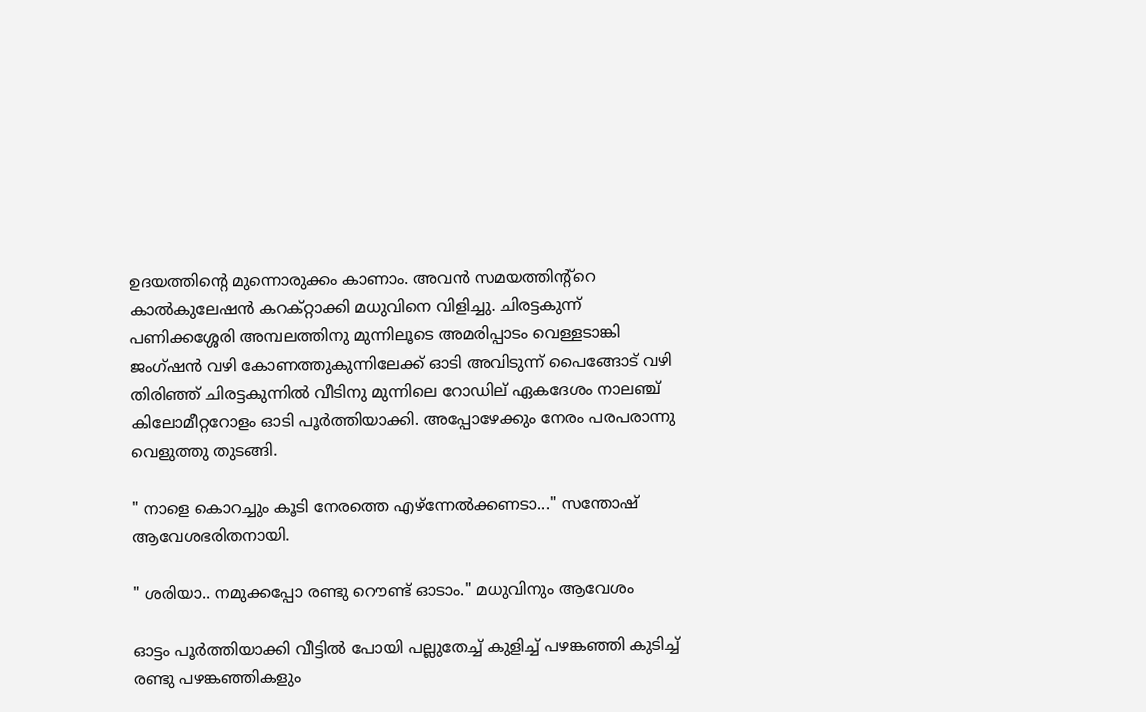ഉദയത്തിന്റെ മുന്നൊരുക്കം കാണാം. അവന്‍ സമയത്തിന്റ്റെ കാല്‍കുലേഷന്‍ കറക്റ്റാക്കി മധുവിനെ വിളിച്ചു. ചിരട്ടകുന്ന് പണിക്കശ്ശേരി അമ്പലത്തിനു മുന്നിലൂടെ അമരിപ്പാടം വെള്ളടാങ്കി ജംഗ്ഷന്‍ വഴി കോണത്തുകുന്നിലേക്ക് ഓടി അവിടുന്ന് പൈങ്ങോട് വഴി തിരിഞ്ഞ് ചിരട്ടകുന്നില്‍ വീടിനു മുന്നിലെ റോഡില് ഏകദേശം നാലഞ്ച് കിലോമീറ്ററോളം ഓടി പൂര്‍ത്തിയാക്കി. അപ്പോഴേക്കും നേരം പരപരാന്നു വെളുത്തു തുടങ്ങി.

" നാളെ കൊറച്ചും കൂടി നേരത്തെ എഴ്ന്നേല്‍ക്കണടാ..." സന്തോഷ് ആവേശഭരിതനായി.

" ശരിയാ.. നമുക്കപ്പോ രണ്ടു റൌണ്ട് ഓടാം." മധുവിനും ആവേശം

ഓട്ടം പൂര്‍ത്തിയാക്കി വീട്ടില്‍ പോയി പല്ലുതേച്ച് കുളിച്ച് പഴങ്കഞ്ഞി കുടിച്ച് രണ്ടു പഴങ്കഞ്ഞികളും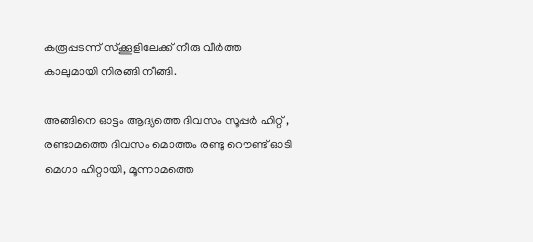കരൂപ്പടന്ന് സ്ക്കൂളിലേക്ക് നീരു വീര്‍ത്ത കാലുമായി നിരങ്ങി നീങ്ങി.

അങ്ങിനെ ഓട്ടം ആദ്യത്തെ ദിവസം സൂപ്പര്‍ ഹിറ്റ് , രണ്ടാമത്തെ ദിവസം മൊത്തം രണ്ടു റൌണ്ട് ഓടി മെഗാ ഹിറ്റായി, മൂന്നാമത്തെ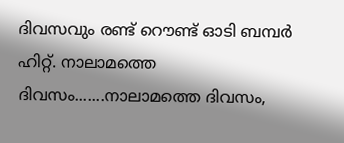ദിവസവും രണ്ട് റൌണ്ട് ഓടി ബമ്പര്‍ ഹിറ്റ്. നാലാമത്തെ ദിവസം.......നാലാമത്തെ ദിവസം,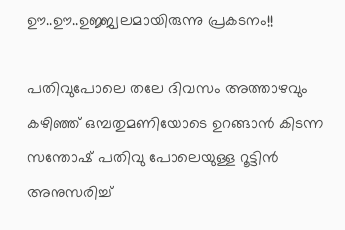ഊ..ഊ..ഉജ്ജ്വലമായിരുന്നു പ്രകടനം!!

പതിവുപോലെ തലേ ദിവസം അത്താഴവും കഴിഞ്ഞ് ഒമ്പതുമണിയോടെ ഉറങ്ങാന്‍ കിടന്ന സന്തോഷ് പതിവു പോലെയുള്ള റൂട്ടിന്‍ അനുസരിച്ച്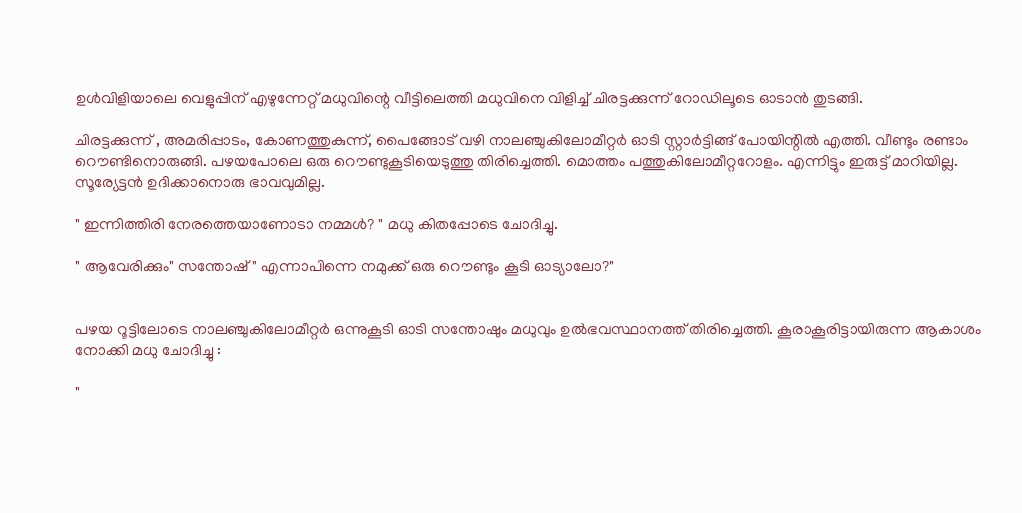ഉള്‍വിളിയാലെ വെളുപ്പിന് എഴുന്നേറ്റ് മധുവിന്റെ വീട്ടിലെത്തി മധുവിനെ വിളിച്ച് ചിരട്ടക്കുന്ന് റോഡിലൂടെ ഓടാന്‍ തുടങ്ങി.

ചിരട്ടക്കുന്ന് , അമരിപ്പാടം, കോണത്തുകുന്ന്, പൈങ്ങോട് വഴി നാലഞ്ചുകിലോമീറ്റര്‍ ഓടി സ്റ്റാര്‍ട്ടിങ്ങ് പോയിന്റില്‍ എത്തി. വീണ്ടും രണ്ടാം റൌണ്ടിനൊരുങ്ങി. പഴയപോലെ ഒരു റൌണ്ടുകൂടിയെടുത്തു തിരിച്ചെത്തി. മൊത്തം പത്തുകിലോമീറ്ററോളം. എന്നിട്ടും ഇരുട്ട് മാറിയില്ല. സൂര്യേട്ടന്‍ ഉദിക്കാനൊരു ഭാവവുമില്ല.

" ഇന്നിത്തിരി നേരത്തെയാണോടാ നമ്മള്‍? " മധു കിതപ്പോടെ ചോദിച്ചു.

" ആവേരിക്കും" സന്തോഷ് " എന്നാപിന്നെ നമുക്ക് ഒരു റൌണ്ടും കൂടി ഓട്യാലോ?"


പഴയ റൂട്ടിലോടെ നാലഞ്ചുകിലോമീറ്റര്‍ ഒന്നുകൂടി ഓടി സന്തോഷും മധുവും ഉല്‍ഭവസ്ഥാനത്ത് തിരിച്ചെത്തി. കൂരാകൂരിട്ടായിരുന്ന ആകാശം നോക്കി മധു ചോദിച്ചു :

"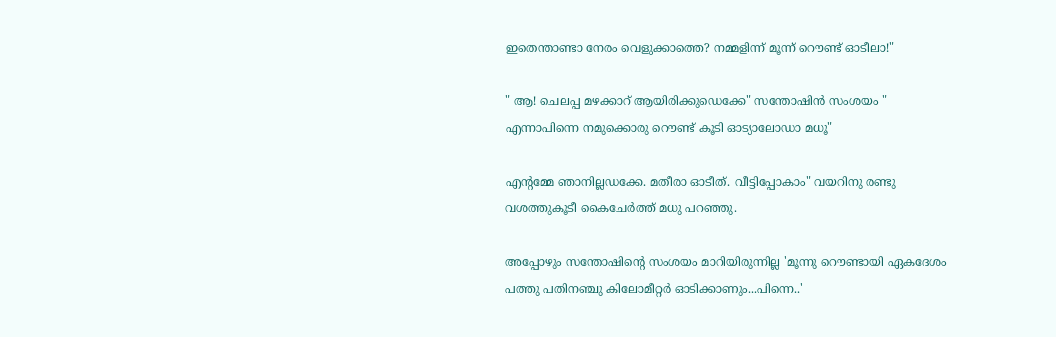ഇതെന്താണ്ടാ നേരം വെളുക്കാത്തെ? നമ്മളിന്ന് മൂന്ന് റൌണ്ട് ഓടീലാ!"

" ആ! ചെലപ്പ മഴക്കാറ് ആയിരിക്കുഡെക്കേ" സന്തോഷിന്‍ സംശയം " എന്നാപിന്നെ നമുക്കൊരു റൌണ്ട് കൂടി ഓട്യാലോഡാ മധൂ"

എന്റമ്മേ ഞാനില്ലഡക്കേ. മതീരാ ഓടീത്. വീട്ടിപ്പോകാം" വയറിനു രണ്ടു വശത്തുകൂടീ കൈചേര്‍ത്ത് മധു പറഞ്ഞു.

അപ്പോഴും സന്തോഷിന്റെ സംശയം മാറിയിരുന്നില്ല 'മൂന്നു റൌണ്ടായി ഏകദേശം പത്തു പതിനഞ്ചു കിലോമീറ്റര്‍ ഓടിക്കാണും...പിന്നെ..'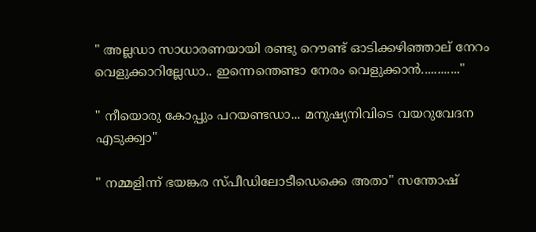" അല്ലഡാ സാധാരണയായി രണ്ടു റൌണ്ട് ഓടിക്കഴിഞ്ഞാല് നേറം വെളുക്കാറില്ലേഡാ.. ഇന്നെന്തെണ്ടാ നേരം വെളുക്കാന്‍............"

" നീയൊരു കോപ്പും പറയണ്ടഡാ... മനുഷ്യനിവിടെ വയറുവേദന എടുക്ക്വാ"

" നമ്മളിന്ന് ഭയങ്കര സ്പീഡിലോടീഡെക്കെ അതാ" സന്തോഷ്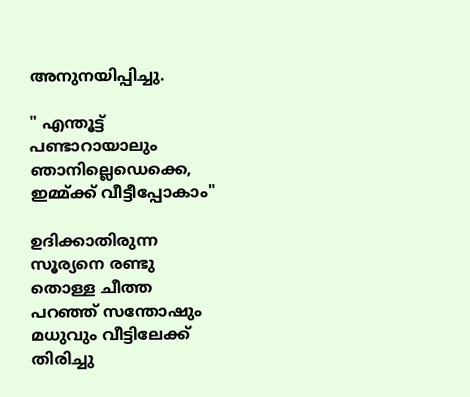അനുനയിപ്പിച്ചു.

" എന്തൂട്ട് പണ്ടാറായാലും ഞാനില്ലെഡെക്കെ, ഇമ്മ്ക്ക് വീട്ടീപ്പോകാം"

ഉദിക്കാതിരുന്ന സൂര്യനെ രണ്ടു തൊള്ള ചീത്ത പറഞ്ഞ് സന്തോഷും മധുവും വീട്ടിലേക്ക് തിരിച്ചു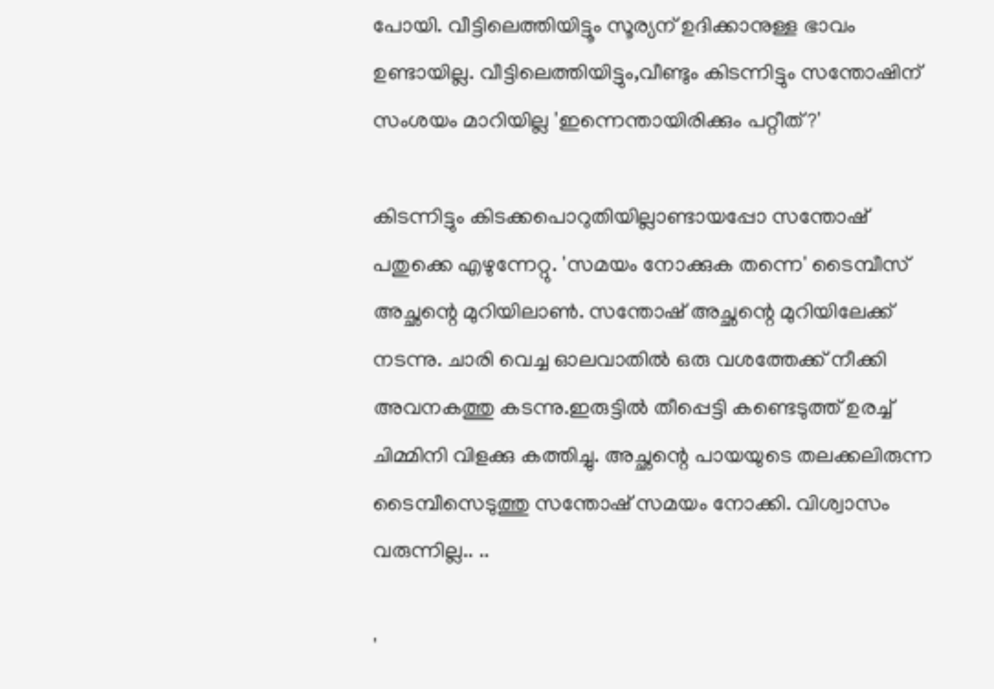പോയി. വീട്ടിലെത്തിയിട്ടൂം സൂര്യന് ഉദിക്കാനുള്ള ഭാവം ഉണ്ടായില്ല. വീട്ടിലെത്തിയിട്ടും,വീണ്ടും കിടന്നിട്ടും സന്തോഷിന് സംശയം മാറിയില്ല 'ഇന്നെന്തായിരിക്കും പറ്റീത്?'

കിടന്നിട്ടും കിടക്കപൊറുതിയില്ലാണ്ടായപ്പോ സന്തോഷ് പതുക്കെ എഴുന്നേറ്റു. 'സമയം നോക്കുക തന്നെ' ടൈമ്പീസ് അച്ഛന്റെ മുറിയിലാണ്‍. സന്തോഷ് അച്ഛന്റെ മുറിയിലേക്ക് നടന്നു. ചാരി വെച്ച ഓലവാതില്‍ ഒരു വശത്തേക്ക് നീക്കി അവനകത്തു കടന്നു.ഇരുട്ടില്‍ തീപ്പെട്ടി കണ്ടെടുത്ത് ഉരച്ച് ചിമ്മിനി വിളക്കു കത്തിച്ചു. അച്ഛന്റെ പായയുടെ തലക്കലിരുന്ന ടൈമ്പീസെടുത്തു സന്തോഷ് സമയം നോക്കി. വിശ്വാസം വരുന്നില്ല.. ..

'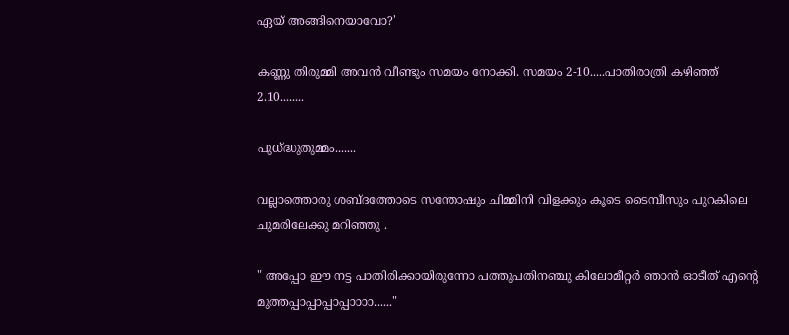ഏയ് അങ്ങിനെയാവോ?'

കണ്ണു തിരുമ്മി അവന്‍ വീണ്ടും സമയം നോക്കി. സമയം 2-10.....പാതിരാത്രി കഴിഞ്ഞ് 2.10........

പുധ്ദ്ധുതുമ്മം.......

വല്ലാത്തൊരു ശബ്ദത്തോടെ സന്തോഷും ചിമ്മിനി വിളക്കും കൂടെ ടൈമ്പീസും പുറകിലെ ചുമരിലേക്കു മറിഞ്ഞു .

" അപ്പോ ഈ നട്ട പാതിരിക്കായിരുന്നോ പത്തുപതിനഞ്ചു കിലോമീറ്റര്‍ ഞാന്‍ ഓടീത് എന്റെ മുത്തപ്പാപ്പാപ്പാപ്പാ‍ാ‍ാ‍ാ......"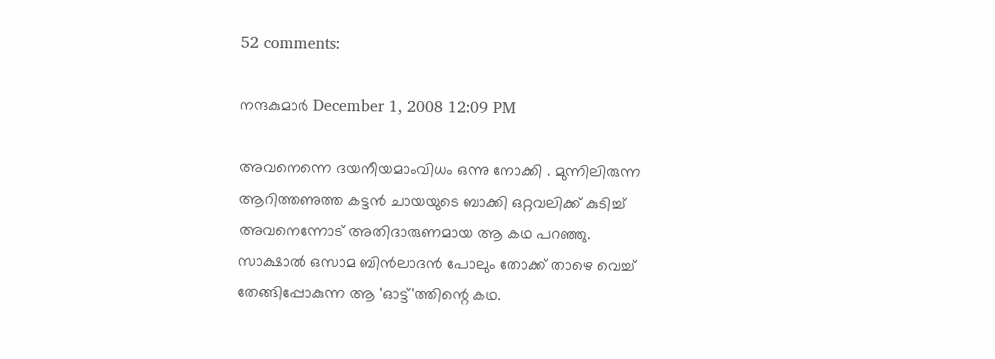52 comments:

നന്ദകുമാര്‍ December 1, 2008 12:09 PM

അവനെന്നെ ദയനീയമാംവിധം ഒന്നു നോക്കി . മുന്നിലിരുന്ന ആറിത്തണുത്ത കട്ടന്‍ ചായയുടെ ബാക്കി ഒറ്റവലിക്ക് കുടിച്ച് അവനെന്നോട് അതിദാരുണമായ ആ കഥ പറഞ്ഞു. സാക്ഷാല്‍ ഒസാമ ബിന്‍ലാദന്‍ പോലും തോക്ക് താഴെ വെച്ച് തേങ്ങിപ്പോകുന്ന ആ 'ഓട്ട്'ത്തിന്റെ കഥ.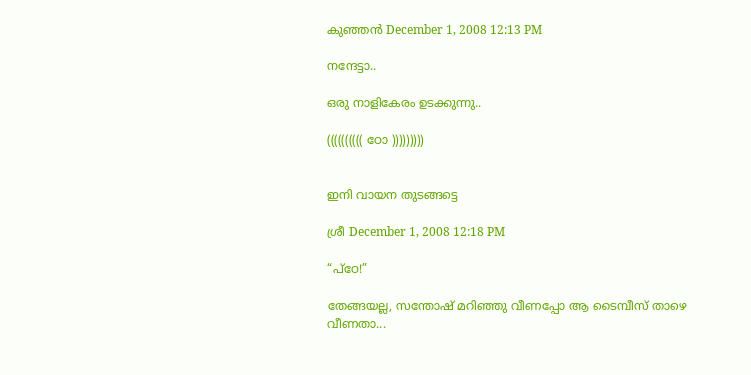കുഞ്ഞന്‍ December 1, 2008 12:13 PM

നന്ദേട്ടാ..

ഒരു നാളികേരം ഉടക്കുന്നു..

(((((((((( ഠോ )))))))))


ഇനി വായന തുടങ്ങട്ടെ

ശ്രീ December 1, 2008 12:18 PM

“പ്‌ഠേ!”

തേങ്ങയല്ല, സന്തോഷ് മറിഞ്ഞു വീണപ്പോ ആ ടൈമ്പീസ് താഴെ വീണതാ...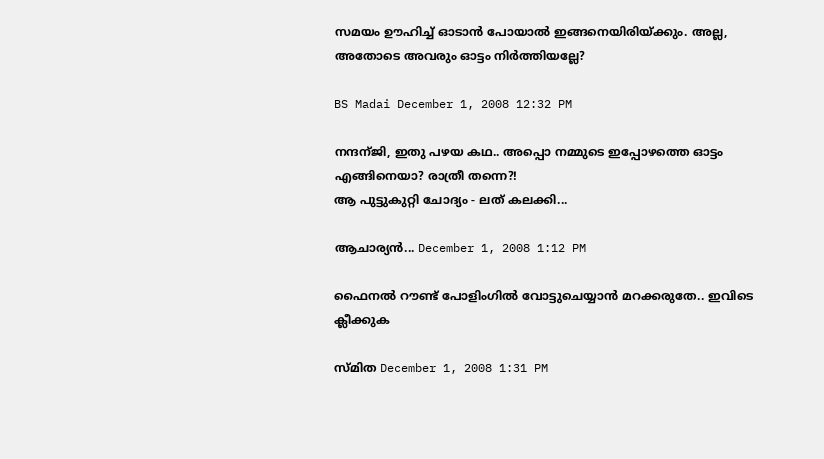സമയം ഊഹിച്ച് ഓടാന്‍ പോയാല്‍ ഇങ്ങനെയിരിയ്ക്കും. അല്ല, അതോടെ അവരും ഓട്ടം നിര്‍ത്തിയല്ലേ?

BS Madai December 1, 2008 12:32 PM

നന്ദന്ജി, ഇതു പഴയ കഥ.. അപ്പൊ നമ്മുടെ ഇപ്പോഴത്തെ ഓട്ടം എങ്ങിനെയാ? രാത്രീ തന്നെ?!
ആ പുട്ടുകുറ്റി ചോദ്യം - ലത് കലക്കി...

ആചാര്യന്‍... December 1, 2008 1:12 PM

ഫൈനല്‍ റൗണ്ട് പോളിംഗില്‍ വോട്ടുചെയ്യാന്‍ മറക്കരുതേ.. ഇവിടെ ക്ലീക്കുക

സ്മിത December 1, 2008 1:31 PM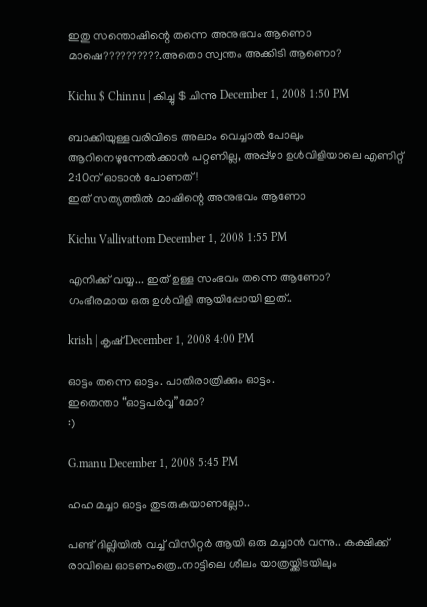ഇതു സന്തൊഷിന്റെ തന്നെ അനുഭവം ആണൊ മാഷെ??????????.അതൊ സ്വന്തം അക്കിടി ആണൊ?

Kichu $ Chinnu | കിച്ചു $ ചിന്നു December 1, 2008 1:50 PM

ബാക്കിയുള്ളവരിവിടെ അലാം വെച്ചാല്‍ പോലും ആറിനെഴുന്നേല്‍ക്കാന്‍ പറ്റണില്ല, അപ്പ്ഴാ ഉള്‍വിളിയാലെ എണിറ്റ് 2:10ന് ഓടാന്‍ പോണത്!
ഇത് സത്യത്തില്‍ മാഷിന്റെ അനുഭവം ആണോ

Kichu Vallivattom December 1, 2008 1:55 PM

എനിക്ക് വയ്യ... ഇത് ഉള്ള സംഭവം തന്നെ ആണോ?
ഗംഭീരമായ ഒരു ഉള്‍വിളി ആയിപ്പോയി ഇത്..

krish | കൃഷ് December 1, 2008 4:00 PM

ഓട്ടം തന്നെ ഓട്ടം. പാതിരാത്രിക്കും ഓട്ടം.
ഇതെന്താ “ഓട്ടപര്‍വ്വ”മോ?
:)

G.manu December 1, 2008 5:45 PM

ഹഹ മച്ചാ ഓട്ടം തുടരുകയാണല്ലോ..

പണ്ട് ദില്ലിയില്‍ വച്ച് വിസിറ്റര്‍ ആയി ഒരു മച്ചാന്‍ വന്നു.. കക്ഷിക്ക് രാവിലെ ഓടണംത്രെ..നാട്ടിലെ ശീലം യാത്രയ്ക്കിടയിലും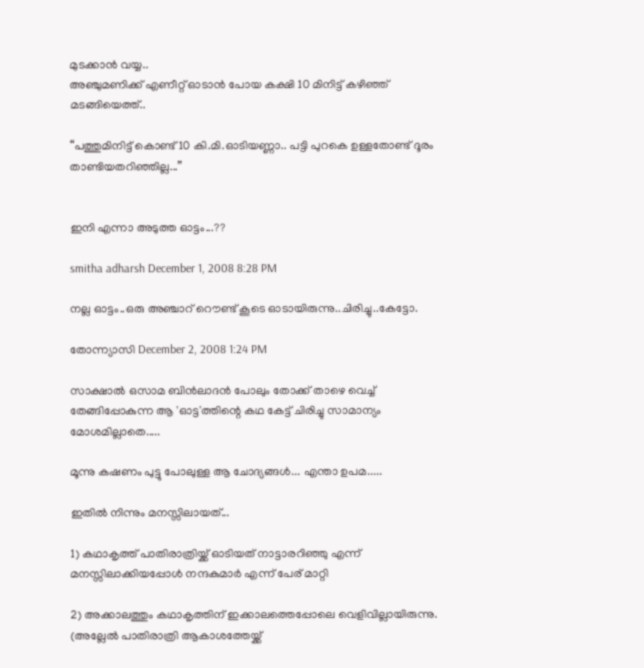മുടക്കാന്‍ വയ്യ..
അഞ്ചുമണിക്ക് എണീറ്റ് ഓടാന്‍ പോയ കക്ഷി 10 മിനിട്ട് കഴിഞ്ഞ് മടങ്ങിയെത്ത്..

“പത്തുമിനിട്ട് കൊണ്ട് 10 കി.മി.ഓടിയണ്ണാ.. പട്ടി പുറകെ ഉള്ളതോണ്ട് ദൂരം താണ്ടിയതറിഞ്ഞില്ല...”


ഇനി എന്നാ അടുത്ത ഓട്ടം...??

smitha adharsh December 1, 2008 8:28 PM

നല്ല ഓട്ടം..ഒരു അഞ്ചാറ് റൌണ്ട് കൂടെ ഓടായിരുന്നു..ചിരിച്ചു..കേട്ടോ.

തോന്ന്യാസി December 2, 2008 1:24 PM

സാക്ഷാല്‍ ഒസാമ ബിന്‍ലാദന്‍ പോലും തോക്ക് താഴെ വെച്ച് തേങ്ങിപ്പോകുന്ന ആ 'ഓട്ട'ത്തിന്റെ കഥ കേട്ട് ചിരിച്ചു സാമാന്യം മോശമില്ലാതെ.....

മൂന്നു കഷണം പുട്ടു പോലുള്ള ആ ചോദ്യങ്ങള്‍... എന്താ ഉപമ.....

ഇതില്‍ നിന്നും മനസ്സിലായത്...

1) കഥാകൃത്ത് പാതിരാത്രിയ്ക്ക് ഓടിയത് നാട്ടാരറിഞ്ഞു എന്ന് മനസ്സിലാക്കിയപ്പോള്‍ നന്ദകുമാര്‍ എന്ന് പേര് മാറ്റി

2) അക്കാലത്തും കഥാകൃത്തിന് ഇക്കാലത്തെപ്പോലെ വെളിവില്ലായിരുന്നു. (അല്ലേല്‍ പാതിരാത്രി ആകാശത്തേയ്ക്ക്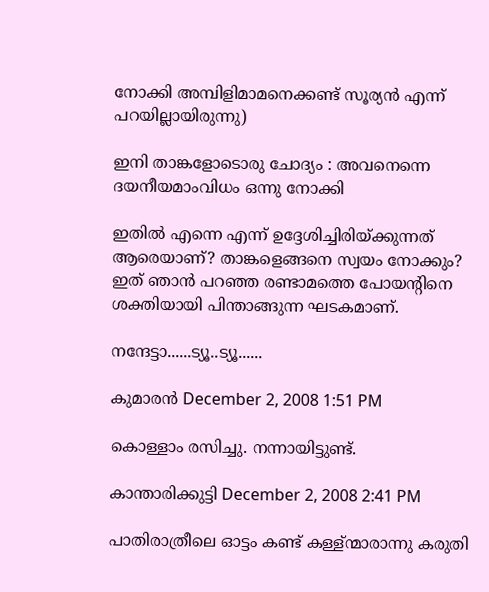നോക്കി അമ്പിളിമാമനെക്കണ്ട് സൂര്യന്‍ എന്ന് പറയില്ലായിരുന്നു)

ഇനി താങ്കളോടൊരു ചോദ്യം : അവനെന്നെ ദയനീയമാംവിധം ഒന്നു നോക്കി

ഇതില്‍ എന്നെ എന്ന് ഉദ്ദേശിച്ചിരിയ്ക്കുന്നത് ആരെയാണ്? താങ്കളെങ്ങനെ സ്വയം നോക്കും? ഇത് ഞാന്‍ പറഞ്ഞ രണ്ടാമത്തെ പോയന്റിനെ ശക്തിയായി പിന്താങ്ങുന്ന ഘടകമാണ്.

നന്ദേട്ടാ......ട്യൂ..ട്യൂ......

കുമാരന്‍ December 2, 2008 1:51 PM

കൊള്ളാം രസിച്ചു. നന്നായിട്ടുണ്ട്.

കാന്താരിക്കുട്ടി December 2, 2008 2:41 PM

പാതിരാത്രീലെ ഓട്ടം കണ്ട് കള്ള്ന്മാരാന്നു കരുതി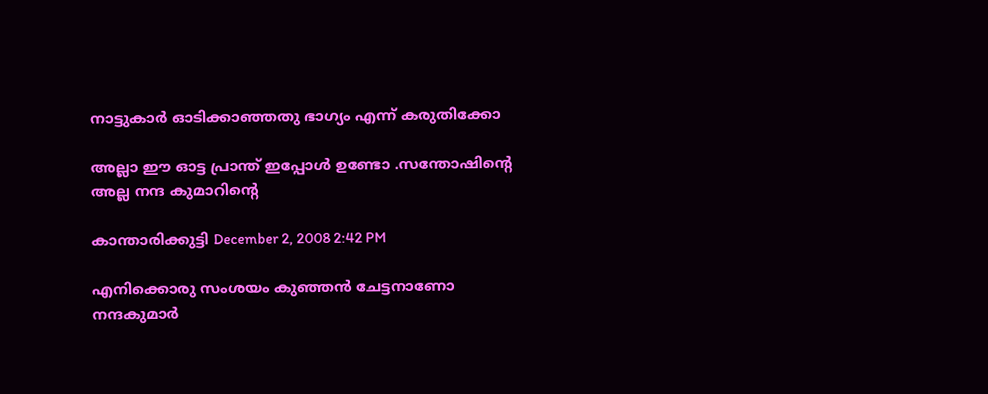നാട്ടുകാര്‍ ഓടിക്കാഞ്ഞതു ഭാഗ്യം എന്ന് കരുതിക്കോ

അല്ലാ ഈ ഓട്ട പ്രാന്ത് ഇപ്പോള്‍ ഉണ്ടോ .സന്തോഷിന്റെ അല്ല നന്ദ കുമാറിന്റെ

കാന്താരിക്കുട്ടി December 2, 2008 2:42 PM

എനിക്കൊരു സംശയം കുഞ്ഞന്‍ ചേട്ടനാണോ നന്ദകുമാര്‍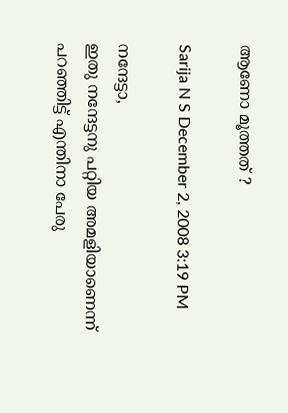ആണോ മൂത്തത് ?

Sarija N S December 2, 2008 3:19 PM

നന്ദേട്ടാ,
ഇതു നന്ദേട്ടനു പറ്റിയ അമളിയാണെന്ന് പറഞ്ഞിട്ട് എന്തിനാ പേരു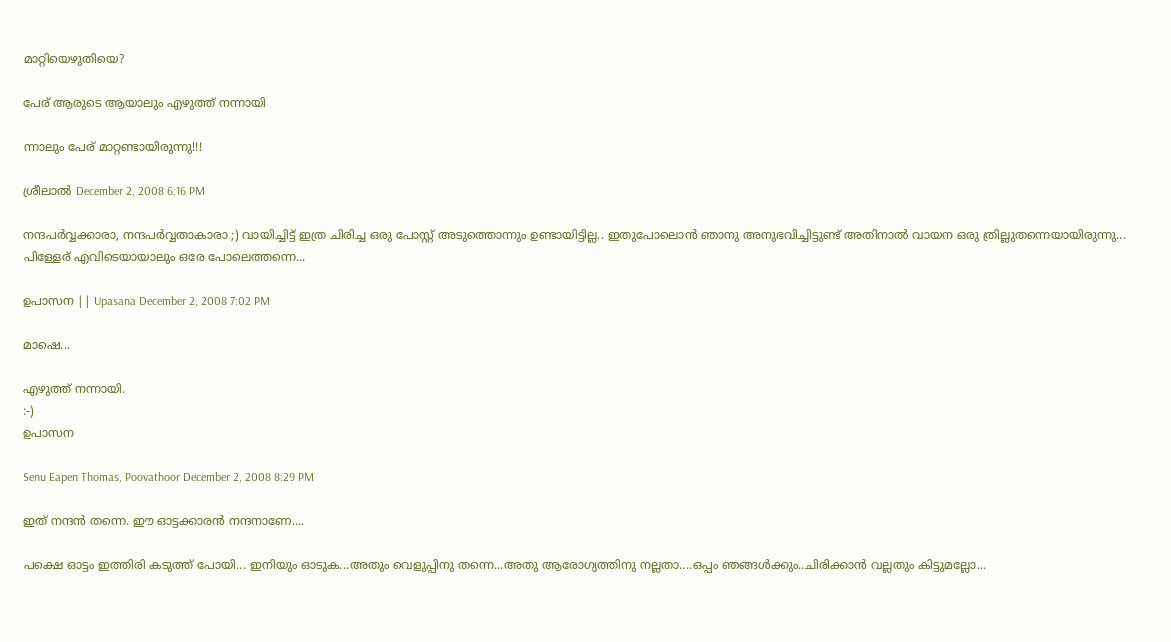മാറ്റിയെഴുതിയെ?

പേര് ആരുടെ ആയാലും എഴുത്ത് നന്നായി

ന്നാലും പേര് മാറ്റണ്ടാ‍യിരുന്നു!!!

ശ്രീലാല്‍ December 2, 2008 6:16 PM

നന്ദപർവ്വക്കാരാ, നന്ദപർവ്വതാകാരാ ;) വായിച്ചിട്ട് ഇത്ര ചിരിച്ച ഒരു പോസ്റ്റ് അടുത്തൊന്നും ഉണ്ടായിട്ടില്ല.. ഇതുപോലൊൻ ഞാനു അനുഭവിച്ചിട്ടുണ്ട് അതിനാൽ വായന ഒരു ത്രില്ലുതന്നെയായിരുന്നു... പിള്ളേര് എവിടെയായാലും ഒരേ പോലെത്തന്നെ...

ഉപാസന || Upasana December 2, 2008 7:02 PM

മാഷെ...

എഴുത്ത് നന്നായി.
:-)
ഉപാസന

Senu Eapen Thomas, Poovathoor December 2, 2008 8:29 PM

ഇത്‌ നന്ദന്‍ തന്നെ. ഈ ഓട്ടക്കാരന്‍ നന്ദനാണേ....

പക്ഷെ ഓട്ടം ഇത്തിരി കടുത്ത്‌ പോയി... ഇനിയും ഓടുക...അതും വെളുപ്പിനു തന്നെ...അതു ആരോഗ്യത്തിനു നല്ലതാ....ഒപ്പം ഞങ്ങള്‍ക്കും..ചിരിക്കാന്‍ വല്ലതും കിട്ടുമല്ലോ...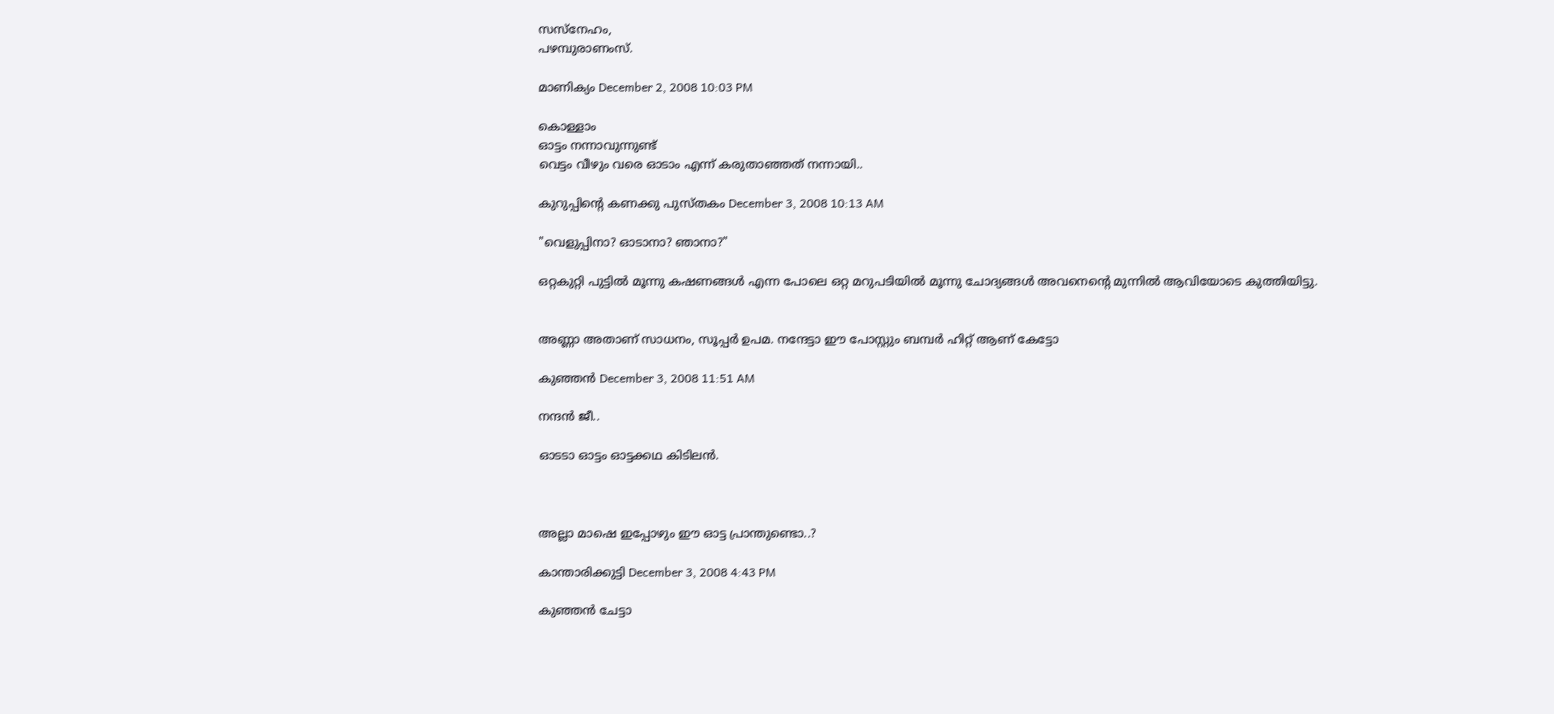സസ്നേഹം,
പഴമ്പുരാണംസ്‌.

മാണിക്യം December 2, 2008 10:03 PM

കൊള്ളാം
ഓട്ടം നന്നാവുന്നുണ്ട്
വെട്ടം വീഴും വരെ ഓടാം എന്ന് കരുതാഞ്ഞത് നന്നായി..

കുറുപ്പിന്റെ കണക്കു പുസ്തകം December 3, 2008 10:13 AM

"വെളുപ്പിനാ? ഓടാനാ? ഞാനാ?"

ഒറ്റകുറ്റി പുട്ടില്‍ മൂന്നു കഷണങ്ങള്‍ എന്ന പോലെ ഒറ്റ മറുപടിയില്‍ മൂന്നു ചോദ്യങ്ങള്‍ അവനെന്റെ മുന്നില്‍ ആവിയോടെ കുത്തിയിട്ടു.


അണ്ണാ അതാണ്‌ സാധനം, സൂപ്പര്‍ ഉപമ. നന്ദേട്ടാ ഈ പോസ്റ്റും ബമ്പര്‍ ഹിറ്റ് ആണ് കേട്ടോ

കുഞ്ഞന്‍ December 3, 2008 11:51 AM

നന്ദന്‍ ജീ..

ഓടടാ ഓട്ടം ഓട്ടക്കഥ കിടിലന്‍.



അല്ലാ മാഷെ ഇപ്പോഴും ഈ ഓട്ട പ്രാന്തുണ്ടൊ..?

കാന്താരിക്കുട്ടി December 3, 2008 4:43 PM

കുഞ്ഞന്‍ ചേട്ടാ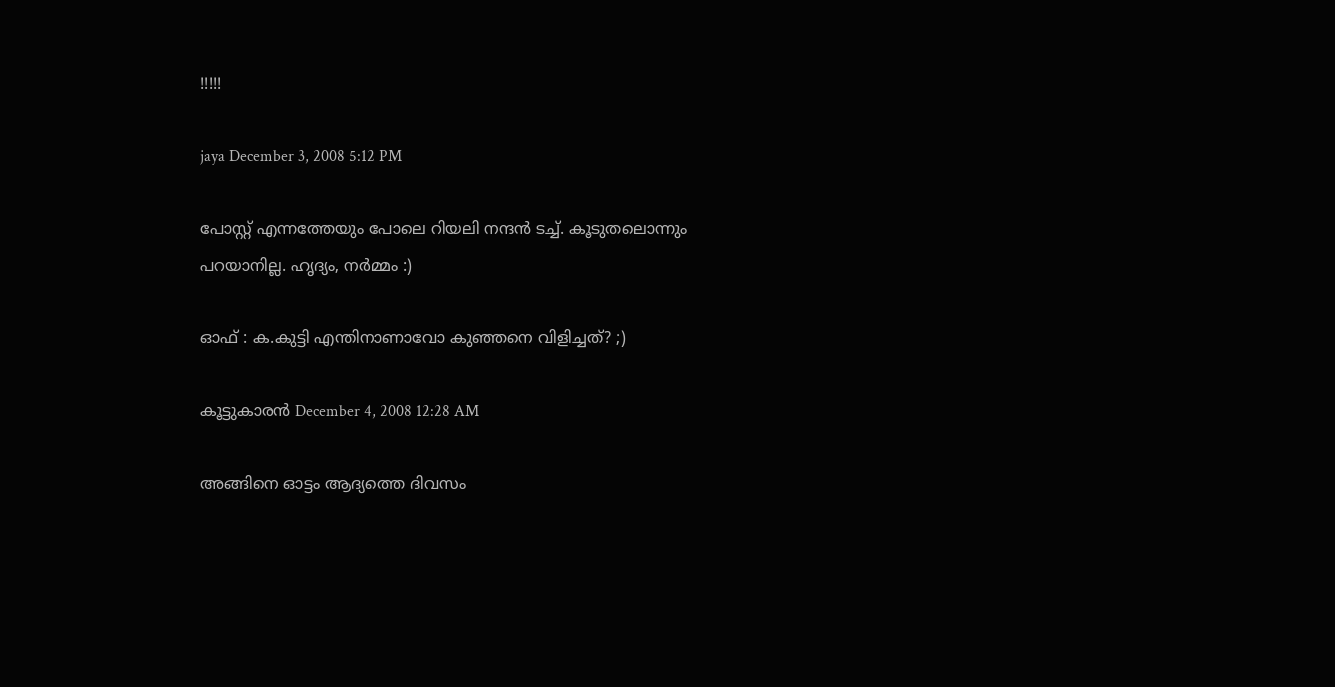!!!!!

jaya December 3, 2008 5:12 PM

പോസ്റ്റ് എന്നത്തേയും പോലെ റിയലി നന്ദന്‍ ടച്ച്. കൂടുതലൊന്നും പറയാനില്ല. ഹൃദ്യം, നര്‍മ്മം :)

ഓഫ് : ക.കുട്ടി എന്തിനാണാവോ കുഞ്ഞനെ വിളിച്ചത്? ;)

കൂട്ടുകാരന്‍ December 4, 2008 12:28 AM

അങ്ങിനെ ഓട്ടം ആദ്യത്തെ ദിവസം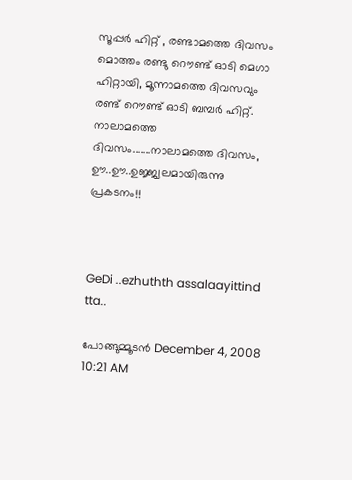സൂപ്പര്‍ ഹിറ്റ് , രണ്ടാമത്തെ ദിവസം മൊത്തം രണ്ടു റൌണ്ട് ഓടി മെഗാ ഹിറ്റായി, മൂന്നാമത്തെ ദിവസവും രണ്ട് റൌണ്ട് ഓടി ബമ്പര്‍ ഹിറ്റ്. നാലാമത്തെ ദിവസം.......നാലാമത്തെ ദിവസം, ഊ..ഊ..ഉജ്ജ്വലമായിരുന്നു പ്രകടനം!!



GeDi ..ezhuthth assalaayittind tta..

പോങ്ങുമ്മൂടന്‍ December 4, 2008 10:21 AM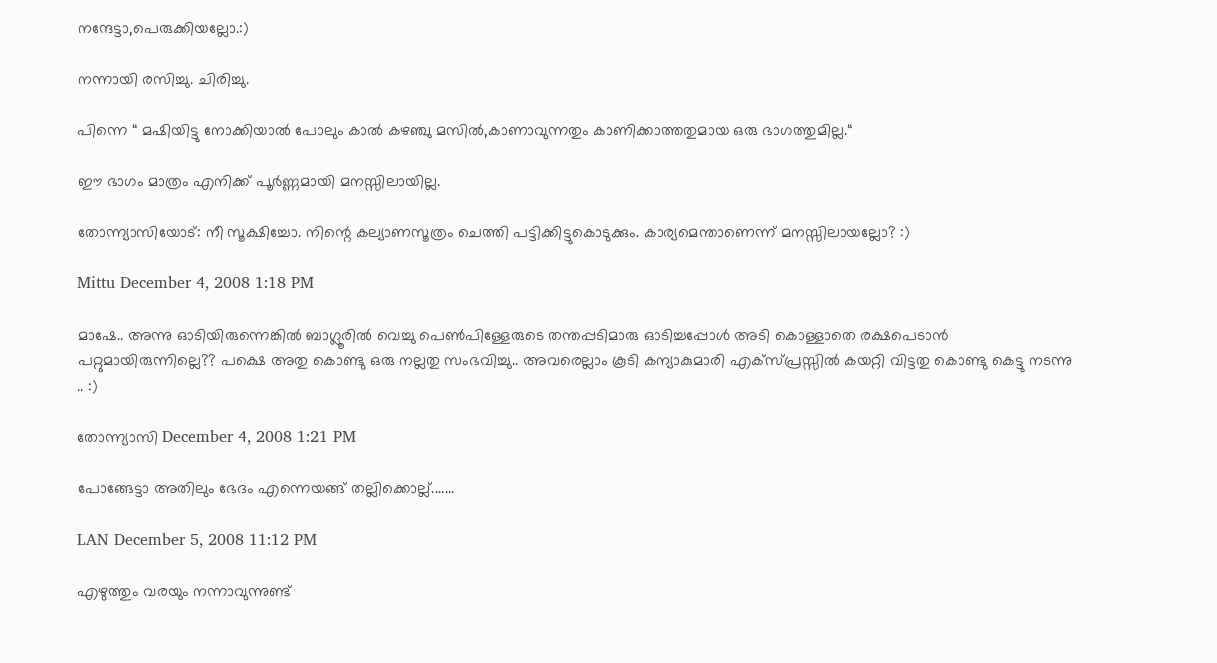നന്ദേട്ടാ,പെരുക്കിയല്ലോ.:)

നന്നായി രസിച്ചു. ചിരിച്ചു.

പിന്നെ “ മഷിയിട്ടു നോക്കിയാല്‍ പോലും കാല്‍ കഴഞ്ചു മസില്‍,കാണാവുന്നതും കാണിക്കാത്തതുമായ ഒരു ഭാഗത്തുമില്ല.“

ഈ ഭാഗം മാത്രം എനിക്ക് പൂർണ്ണമായി മനസ്സിലായില്ല.

തോന്ന്യാസിയോട്: നീ സൂക്ഷിച്ചോ. നിന്റെ കല്യാണസൂത്രം ചെത്തി പട്ടിക്കിട്ടുകൊടുക്കും. കാര്യമെന്താണെന്ന് മനസ്സിലായല്ലോ? :)

Mittu December 4, 2008 1:18 PM

മാഷേ.. അന്നു ഓടിയിരുന്നെങ്കില്‍ ബാഗ്ലൂരില്‍ വെച്ചു പെണ്‍പിള്ളേരുടെ തന്തപ്പടിമാരു ഓടിച്ചപ്പോള്‍ അടി കൊള്ളാതെ രക്ഷപെടാന്‍ പറ്റുമായിരുന്നില്ലെ?? പക്ഷെ അതു കൊണ്ടു ഒരു നല്ലതു സംഭവിച്ചു.. അവരെല്ലാം കൂടി കന്യാകുമാരി എക്സ്പ്രസ്സില്‍ കയറ്റി വിട്ടതു കൊണ്ടു കെട്ടു നടന്നു .. :)

തോന്ന്യാസി December 4, 2008 1:21 PM

പോങ്ങേട്ടാ അതിലും ഭേദം എന്നെയങ്ങ് തല്ലിക്കൊല്ല്.......

LAN December 5, 2008 11:12 PM

എഴുത്തും വരയും നന്നാവുന്നുണ്ട്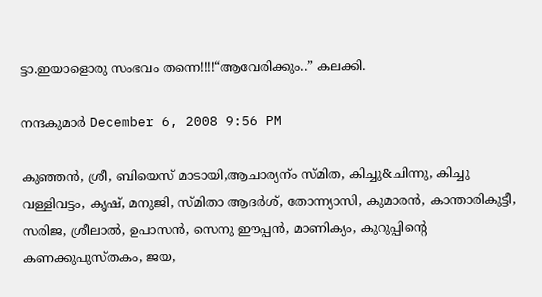ട്ടാ.ഇയാളൊരു സംഭവം തന്നെ!!!!“ആവേരിക്കും..” കലക്കി.

നന്ദകുമാര്‍ December 6, 2008 9:56 PM

കുഞ്ഞന്‍, ശ്രീ, ബിയെസ് മാടായി,ആചാര്യന്ം സ്മിത, കിച്ചു&ചിന്നു, കിച്ചു വള്ളിവട്ടം, കൃഷ്, മനുജി, സ്മിതാ ആദര്‍ശ്, തോന്ന്യാസി, കുമാരന്‍, കാന്താരികുട്ടീ, സരിജ, ശ്രീലാല്‍, ഉപാസന്‍, സെനു ഈപ്പന്‍, മാണിക്യം, കുറുപ്പിന്റെ കണക്കുപുസ്തകം, ജയ,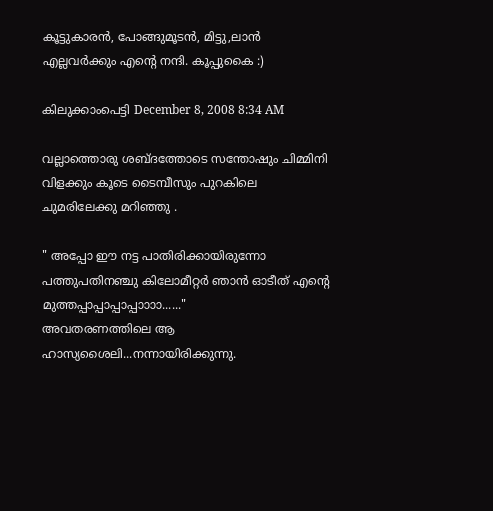കൂട്ടുകാരന്‍, പോങ്ങുമൂടന്‍, മിട്ടു,ലാന്‍
എല്ലവര്‍ക്കും എന്റെ നന്ദി. കൂപ്പുകൈ :)

കിലുക്കാംപെട്ടി December 8, 2008 8:34 AM

വല്ലാത്തൊരു ശബ്ദത്തോടെ സന്തോഷും ചിമ്മിനി വിളക്കും കൂടെ ടൈമ്പീസും പുറകിലെ ചുമരിലേക്കു മറിഞ്ഞു .

" അപ്പോ ഈ നട്ട പാതിരിക്കായിരുന്നോ പത്തുപതിനഞ്ചു കിലോമീറ്റര്‍ ഞാന്‍ ഓടീത് എന്റെ മുത്തപ്പാപ്പാപ്പാപ്പാ‍ാ‍ാ‍ാ......"
അവതരണത്തിലെ ആ ഹാസ്യശൈലി...നന്നായിരിക്കുന്നു.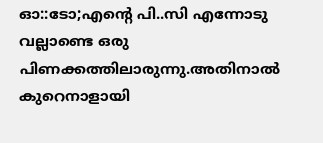ഓ::ടോ;എന്റെ പി..സി എന്നോടു വല്ലാണ്ടെ ഒരു പിണക്കത്തിലാരുന്നു.അതിനാല്‍ കുറെനാളായി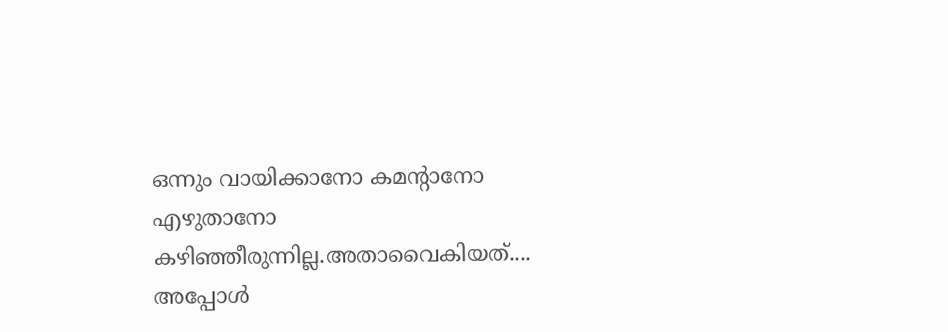ഒന്നും വായിക്കാനോ കമന്റാനോ എഴുതാനോ കഴിഞ്ഞീരുന്നില്ല.അതാവൈകിയത്....
അപ്പോള്‍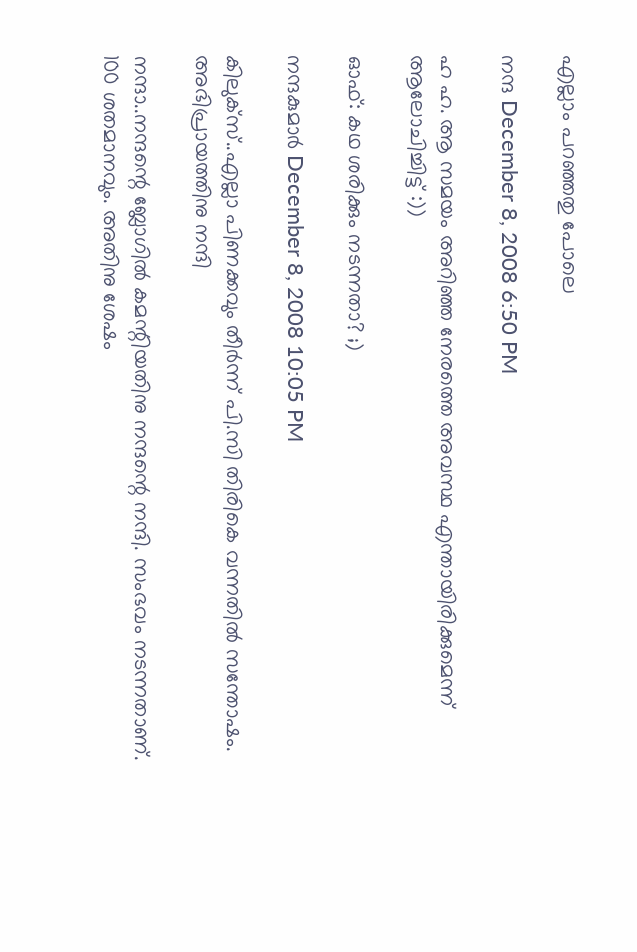എല്ലാം പറഞ്ഞതു പോലെ

നന്ദ December 8, 2008 6:50 PM

ഹ ഹ. ആ സമയം അറിഞ്ഞ നേരത്തെ അവസ്ഥ എന്തായിരിക്കുമെന്ന് ആലോചിച്ചിട്ട് :))

ഓഫ്: കഥ ശരിക്കും നടന്നതാ? ;)

നന്ദകുമാര്‍ December 8, 2008 10:05 PM

കിലുക്സ്..എല്ലാ പിണക്കവും തീര്‍ന്ന് പി.സി തിരികെ വന്നതില്‍ സന്തോഷം. അഭിപ്രായത്തിനു നന്ദി

നന്ദാ..നന്ദന്റെ ബ്ലോഗില്‍ കമന്റിയതിനു നന്ദന്റെ നന്ദി. സംഭവം നടന്നതാണ്. 100 ശതമാനവും. അതിനു ശേഷം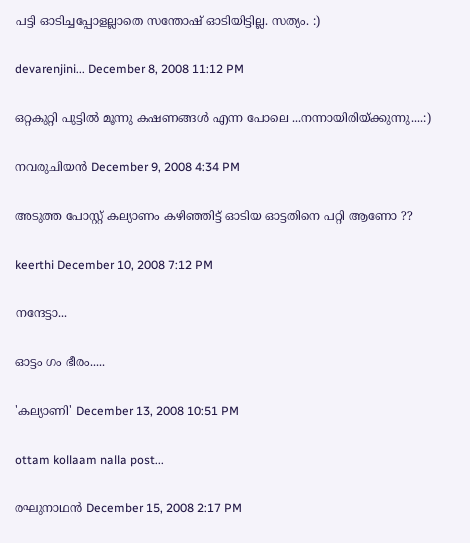പട്ടി ഓടിച്ചപ്പോളല്ലാതെ സന്തോഷ് ഓടിയിട്ടില്ല. സത്യം. :)

devarenjini... December 8, 2008 11:12 PM

ഒറ്റകുറ്റി പുട്ടില്‍ മൂന്നു കഷണങ്ങള്‍ എന്ന പോലെ ...നന്നായിരിയ്ക്കുന്നു....:)

നവരുചിയന്‍ December 9, 2008 4:34 PM

അടുത്ത പോസ്റ്റ് കല്യാണം കഴിഞ്ഞിട്ട് ഓടിയ ഓട്ടതിനെ പറ്റി ആണോ ??

keerthi December 10, 2008 7:12 PM

നന്ദേട്ടാ...

ഓട്ടം ഗം ഭീരം.....

'കല്യാണി' December 13, 2008 10:51 PM

ottam kollaam nalla post...

രഘുനാഥന്‍ December 15, 2008 2:17 PM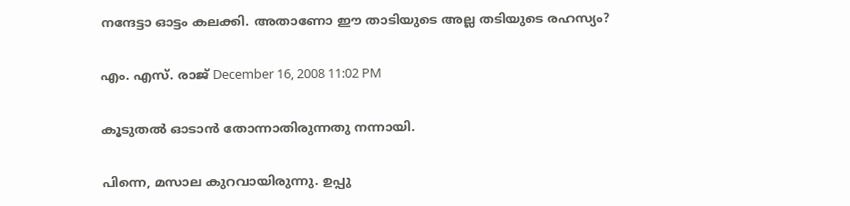നന്ദേട്ടാ ഓട്ടം കലക്കി. അതാണോ ഈ താടിയുടെ അല്ല തടിയുടെ രഹസ്യം?

എം. എസ്. രാജ്‌ December 16, 2008 11:02 PM

കൂടുതല്‍ ഓടാന്‍ തോന്നാതിരുന്നതു നന്നായി.

പിന്നെ, മസാല കുറവായിരുന്നു. ഉപ്പു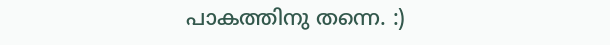പാകത്തിനു തന്നെ. :)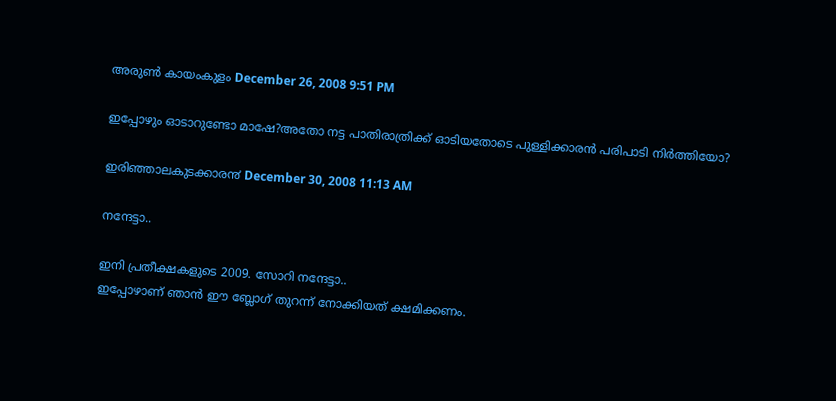അരുണ്‍ കായംകുളം December 26, 2008 9:51 PM

ഇപ്പോഴും ഓടാറുണ്ടോ മാഷേ?അതോ നട്ട പാതിരാത്രിക്ക് ഓടിയതോടെ പുള്ളിക്കാരന്‍ പരിപാടി നിര്‍ത്തിയോ?

ഇരിഞ്ഞാലകുടക്കാര൯ December 30, 2008 11:13 AM

നന്ദേട്ടാ..

ഇനി പ്രതീക്ഷകളുടെ 2009. സോറി നന്ദേട്ടാ..
ഇപ്പോഴാണ് ഞാന്‍ ഈ ബ്ലോഗ് തുറന്ന് നോക്കിയത് ക്ഷമിക്കണം.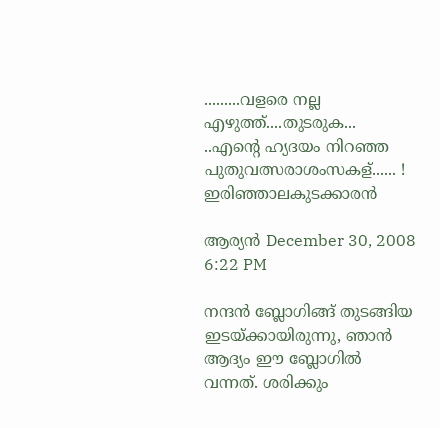.........വളരെ നല്ല എഴുത്ത്....തുടരുക...
..എന്റെ ഹ്യദയം നിറഞ്ഞ പുതുവത്സരാശംസകള്...... !
ഇരിഞ്ഞാലകുടക്കാരന്‍

ആര്യന്‍ December 30, 2008 6:22 PM

നന്ദന്‍ ബ്ലോഗിങ്ങ് തുടങ്ങിയ ഇടയ്ക്കായിരുന്നു, ഞാന്‍ ആദ്യം ഈ ബ്ലോഗില്‍ വന്നത്. ശരിക്കും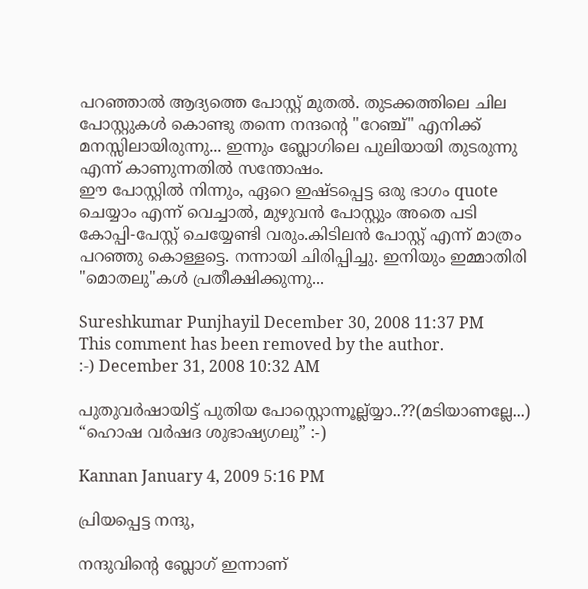പറഞ്ഞാല്‍ ആദ്യത്തെ പോസ്റ്റ് മുതല്‍. തുടക്കത്തിലെ ചില പോസ്റ്റുകള്‍ കൊണ്ടു തന്നെ നന്ദന്റെ "റേഞ്ച്" എനിക്ക് മനസ്സിലായിരുന്നു... ഇന്നും ബ്ലോഗിലെ പുലിയായി തുടരുന്നു എന്ന് കാണുന്നതില്‍ സന്തോഷം.
ഈ പോസ്റ്റില്‍ നിന്നും, ഏറെ ഇഷ്ടപ്പെട്ട ഒരു ഭാഗം quote ചെയ്യാം എന്ന് വെച്ചാല്‍, മുഴുവന്‍ പോസ്റ്റും അതെ പടി കോപ്പി-പേസ്റ്റ് ചെയ്യേണ്ടി വരും.കിടിലന്‍ പോസ്റ്റ് എന്ന് മാത്രം പറഞ്ഞു കൊള്ളട്ടെ. നന്നായി ചിരിപ്പിച്ചു. ഇനിയും ഇമ്മാതിരി "മൊതലു"കള്‍ പ്രതീക്ഷിക്കുന്നു...

Sureshkumar Punjhayil December 30, 2008 11:37 PM
This comment has been removed by the author.
:-) December 31, 2008 10:32 AM

പുതുവര്‍ഷായിട്ട് പുതിയ പോസ്റ്റൊന്നൂല്ല്യ്യാ..??(മടിയാണല്ലേ...)
“ഹൊഷ വര്‍ഷദ ശുഭാഷ്യഗലു” :-)

Kannan January 4, 2009 5:16 PM

പ്രിയപ്പെട്ട നന്ദു,

നന്ദുവിന്റെ ബ്ലോഗ് ഇന്നാണ്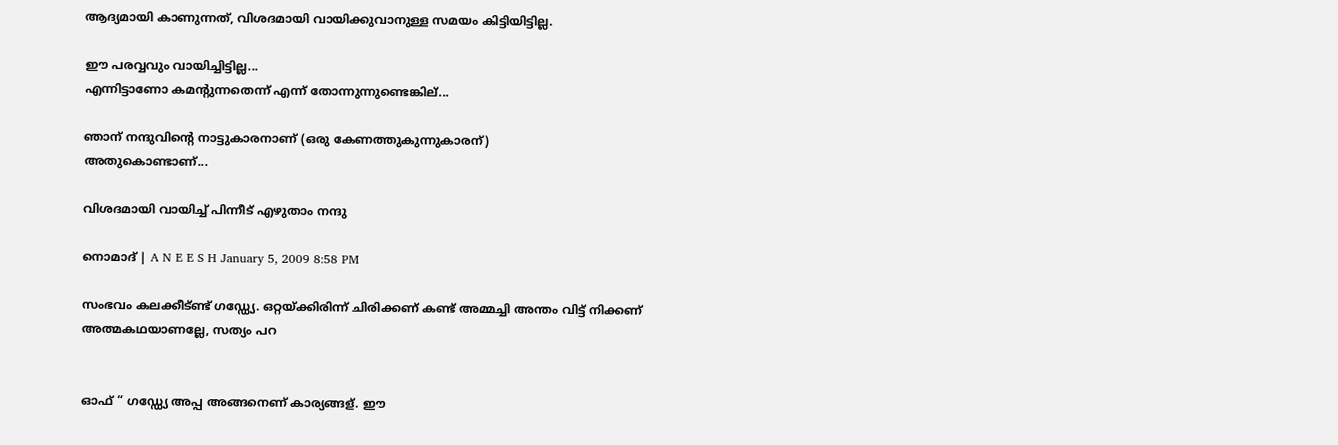ആദ്യമായി കാണുന്നത്, വിശദമായി വായിക്കുവാനുള്ള സമയം കിട്ടിയിട്ടില്ല.

ഈ പരവ്വവും വായിച്ചിട്ടില്ല...
എന്നിട്ടാണോ കമന്റുന്നതെന്ന് എന്ന് തോന്നുന്നുണ്ടെങ്കില്...

ഞാന് നന്ദുവിന്റെ നാട്ടുകാരനാണ് (ഒരു കേണത്തുകുന്നുകാരന്)
അതുകൊണ്ടാണ്...

വിശദമായി വായിച്ച് പിന്നീട് എഴുതാം നന്ദു

നൊമാദ് | A N E E S H January 5, 2009 8:58 PM

സംഭവം കലക്കീട്ണ്ട് ഗഡ്ഡ്യേ. ഒറ്റയ്ക്കിരിന്ന് ചിരിക്കണ് കണ്ട് അമ്മച്ചി അന്തം വിട്ട് നിക്കണ്
അത്മകഥയാണല്ലേ, സത്യം പറ


ഓഫ് “ ഗഡ്ഡ്യേ അപ്പ അങ്ങനെണ് കാര്യങ്ങള്. ഈ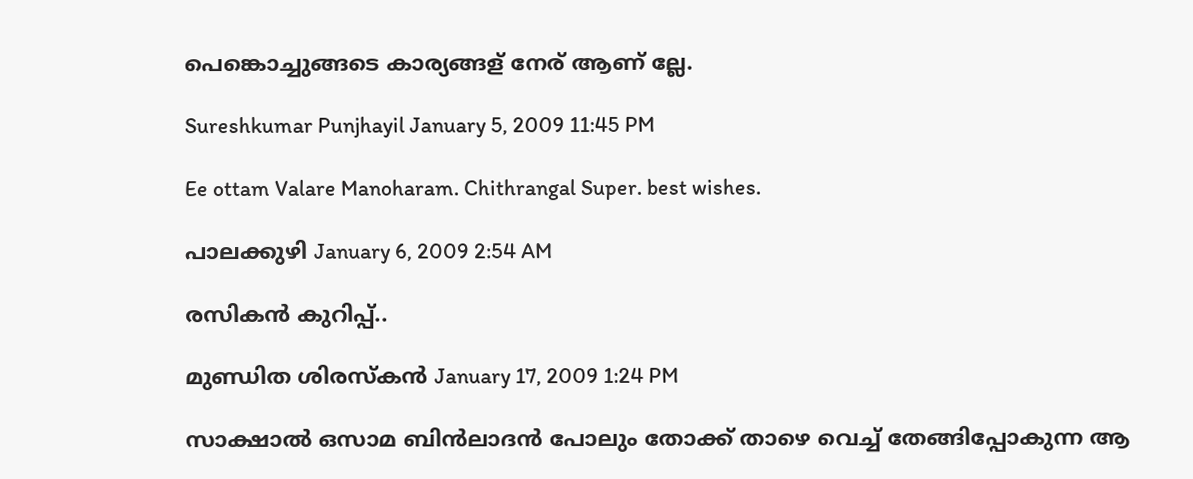പെങ്കൊച്ചുങ്ങടെ കാര്യങ്ങള് നേര് ആണ് ല്ലേ.

Sureshkumar Punjhayil January 5, 2009 11:45 PM

Ee ottam Valare Manoharam. Chithrangal Super. best wishes.

പാലക്കുഴി January 6, 2009 2:54 AM

രസികന്‍ കുറിപ്പ്..

മുണ്ഡിത ശിരസ്കൻ January 17, 2009 1:24 PM

സാക്ഷാല്‍ ഒസാമ ബിന്‍ലാദന്‍ പോലും തോക്ക് താഴെ വെച്ച് തേങ്ങിപ്പോകുന്ന ആ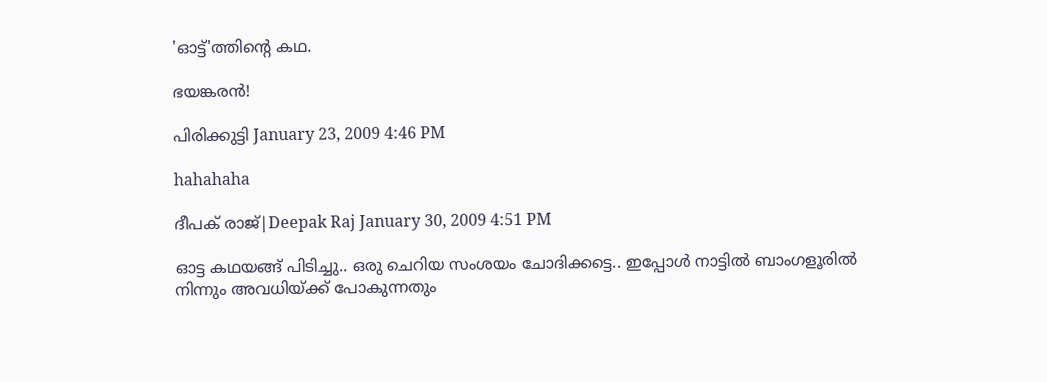'ഓട്ട്'ത്തിന്റെ കഥ.

ഭയങ്കരൻ!

പിരിക്കുട്ടി January 23, 2009 4:46 PM

hahahaha

ദീപക് രാജ്|Deepak Raj January 30, 2009 4:51 PM

ഓട്ട കഥയങ്ങ് പിടിച്ചു.. ഒരു ചെറിയ സംശയം ചോദിക്കട്ടെ.. ഇപ്പോള്‍ നാട്ടില്‍ ബാംഗളൂരില്‍ നിന്നും അവധിയ്ക്ക് പോകുന്നതും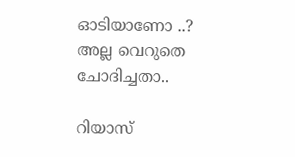ഓടിയാണോ ..?
അല്ല വെറുതെ ചോദിച്ചതാ..

റിയാസ്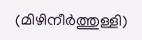(മിഴിനീര്‍ത്തുള്ളി)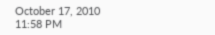October 17, 2010 11:58 PM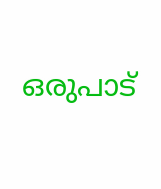ഒരുപാട്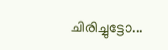ചിരിച്ചുട്ടോ...